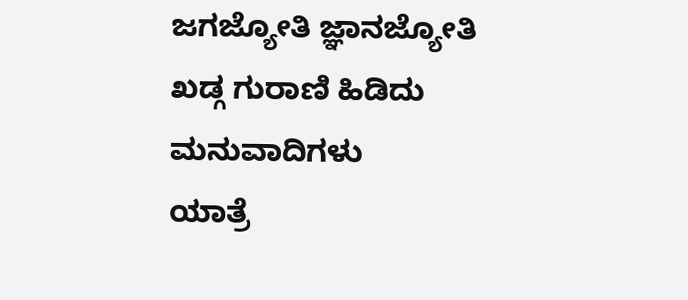ಜಗಜ್ಯೋತಿ ಜ್ಞಾನಜ್ಯೋತಿ
ಖಡ್ಗ ಗುರಾಣಿ ಹಿಡಿದು
ಮನುವಾದಿಗಳು
ಯಾತ್ರೆ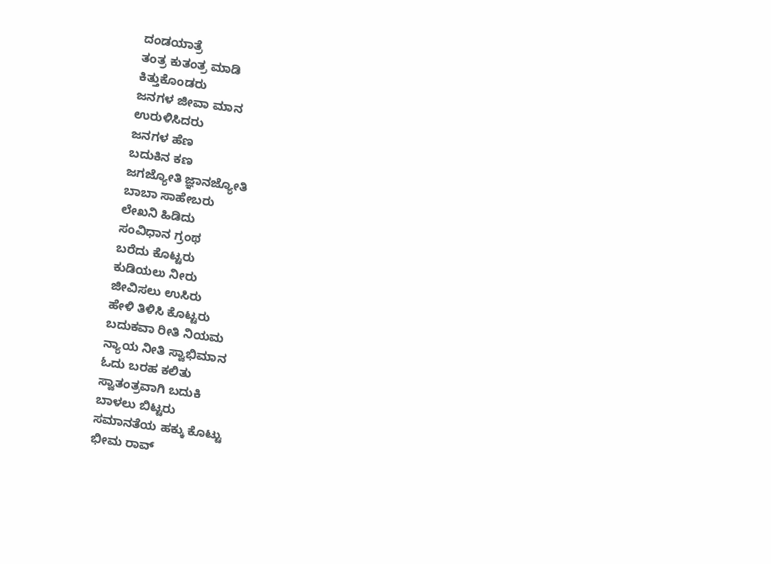ದಂಡಯಾತ್ರೆ
ತಂತ್ರ ಕುತಂತ್ರ ಮಾಡಿ
ಕಿತ್ತುಕೊಂಡರು
ಜನಗಳ ಜೀವಾ ಮಾನ
ಉರುಳಿಸಿದರು
ಜನಗಳ ಹೆಣ
ಬದುಕಿನ ಕಣ
ಜಗಜ್ಯೋತಿ ಜ್ಞಾನಜ್ಯೋತಿ
ಬಾಬಾ ಸಾಹೇಬರು
ಲೇಖನಿ ಹಿಡಿದು
ಸಂವಿಧಾನ ಗ್ರಂಥ
ಬರೆದು ಕೊಟ್ಟರು
ಕುಡಿಯಲು ನೀರು
ಜೀವಿಸಲು ಉಸಿರು
ಹೇಳಿ ತಿಳಿಸಿ ಕೊಟ್ಟರು
ಬದುಕವಾ ರೀತಿ ನಿಯಮ
ನ್ಯಾಯ ನೀತಿ ಸ್ವಾಭಿಮಾನ
ಓದು ಬರಹ ಕಲಿತು
ಸ್ವಾತಂತ್ರವಾಗಿ ಬದುಕಿ
ಬಾಳಲು ಬಿಟ್ಟರು
ಸಮಾನತೆಯ ಹಕ್ಕು ಕೊಟ್ಟು
ಭೀಮ ರಾವ್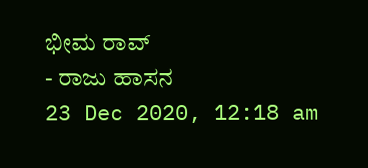ಭೀಮ ರಾವ್
- ರಾಜು ಹಾಸನ
23 Dec 2020, 12:18 am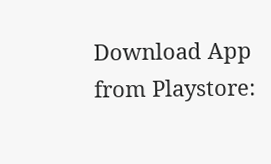Download App from Playstore: